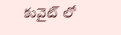కువైట్ లో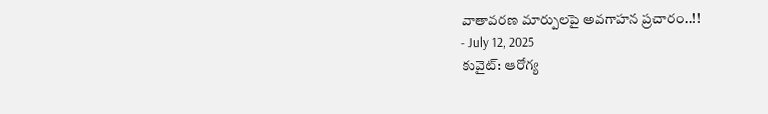వాతావరణ మార్పులపై అవగాహన ప్రచారం..!!
- July 12, 2025
కువైట్: ఆరోగ్య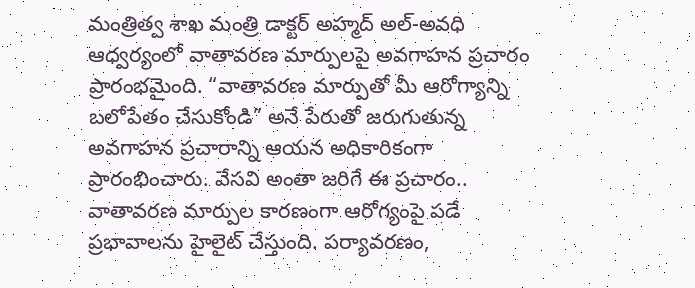మంత్రిత్వ శాఖ మంత్రి డాక్టర్ అహ్మద్ అల్-అవధి ఆధ్వర్యంలో వాతావరణ మార్పులపై అవగాహన ప్రచారం ప్రారంభమైంది. “వాతావరణ మార్పుతో మీ ఆరోగ్యాన్ని బలోపేతం చేసుకోండి” అనే పేరుతో జరుగుతున్న అవగాహన ప్రచారాన్ని ఆయన అధికారికంగా ప్రారంభించారు. వేసవి అంతా జరిగే ఈ ప్రచారం.. వాతావరణ మార్పుల కారణంగా ఆరోగ్యంపై పడే ప్రభావాలను హైలైట్ చేస్తుంది. పర్యావరణం,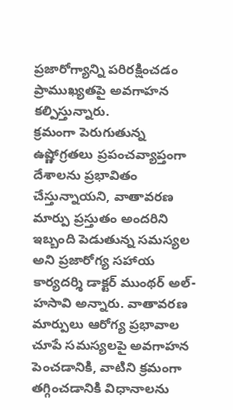ప్రజారోగ్యాన్ని పరిరక్షించడం ప్రాముఖ్యతపై అవగాహన కల్పిస్తున్నారు.
క్రమంగా పెరుగుతున్న ఉష్ణోగ్రతలు ప్రపంచవ్యాప్తంగా దేశాలను ప్రభావితం చేస్తున్నాయని, వాతావరణ మార్పు ప్రస్తుతం అందరిని ఇబ్బంది పెడుతున్న సమస్యల అని ప్రజారోగ్య సహాయ కార్యదర్శి డాక్టర్ ముంథర్ అల్-హసావి అన్నారు. వాతావరణ మార్పులు ఆరోగ్య ప్రభావాల చూపే సమస్యలపై అవగాహన పెంచడానికి, వాటిని క్రమంగా తగ్గించడానికి విధానాలను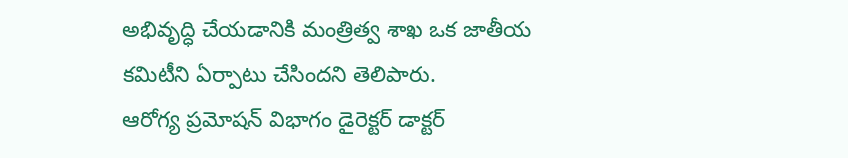అభివృద్ధి చేయడానికి మంత్రిత్వ శాఖ ఒక జాతీయ కమిటీని ఏర్పాటు చేసిందని తెలిపారు.
ఆరోగ్య ప్రమోషన్ విభాగం డైరెక్టర్ డాక్టర్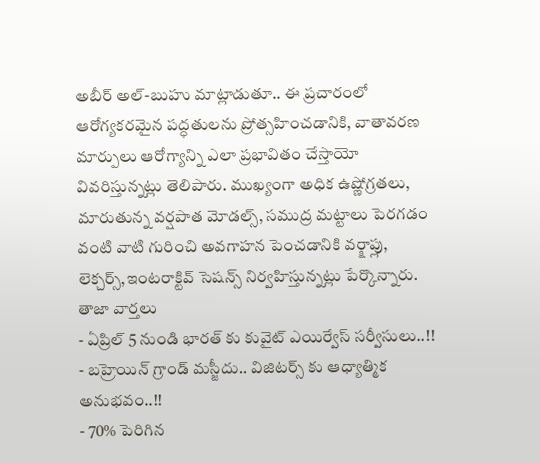అబీర్ అల్-బుహు మాట్లాడుతూ.. ఈ ప్రచారంలో ఆరోగ్యకరమైన పద్ధతులను ప్రోత్సహించడానికి, వాతావరణ మార్పులు ఆరోగ్యాన్ని ఎలా ప్రభావితం చేస్తాయో వివరిస్తున్నట్లు తెలిపారు. ముఖ్యంగా అధిక ఉష్ణోగ్రతలు, మారుతున్న వర్షపాత మోడల్స్, సముద్ర మట్టాలు పెరగడం వంటి వాటి గురించి అవగాహన పెంచడానికి వర్క్షాప్లు, లెక్చర్స్,ఇంటరాక్టివ్ సెషన్స్ నిర్వహిస్తున్నట్లు పేర్కొన్నారు.
తాజా వార్తలు
- ఏప్రిల్ 5 నుండి భారత్ కు కువైట్ ఎయిర్వేస్ సర్వీసులు..!!
- బహ్రెయిన్ గ్రాండ్ మస్జీదు.. విజిటర్స్ కు ఆధ్యాత్మిక అనుభవం..!!
- 70% పెరిగిన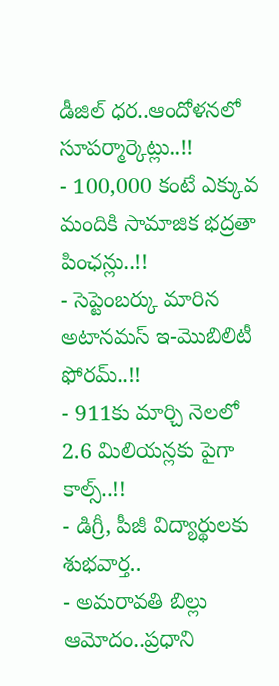డీజిల్ ధర..ఆందోళనలో సూపర్మార్కెట్లు..!!
- 100,000 కంటే ఎక్కువ మందికి సామాజిక భద్రతా పింఛన్లు..!!
- సెప్టెంబర్కు మారిన అటానమస్ ఇ-మొబిలిటీ ఫోరమ్..!!
- 911కు మార్చి నెలలో 2.6 మిలియన్లకు పైగా కాల్స్..!!
- డిగ్రీ, పీజీ విద్యార్థులకు శుభవార్త..
- అమరావతి బిల్లు ఆమోదం..ప్రధాని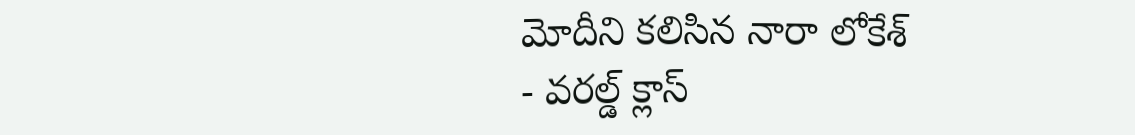మోదీని కలిసిన నారా లోకేశ్
- వరల్డ్ క్లాస్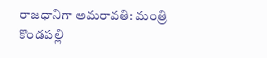రాజధానిగా అమరావతి: మంత్రి కొండపల్లి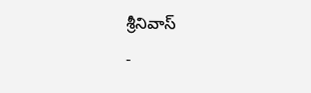శ్రీనివాస్
-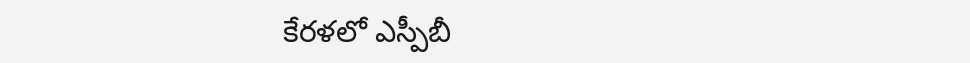కేరళలో ఎస్పీబీ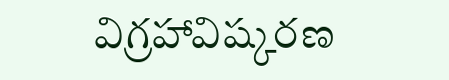విగ్రహావిష్కరణ